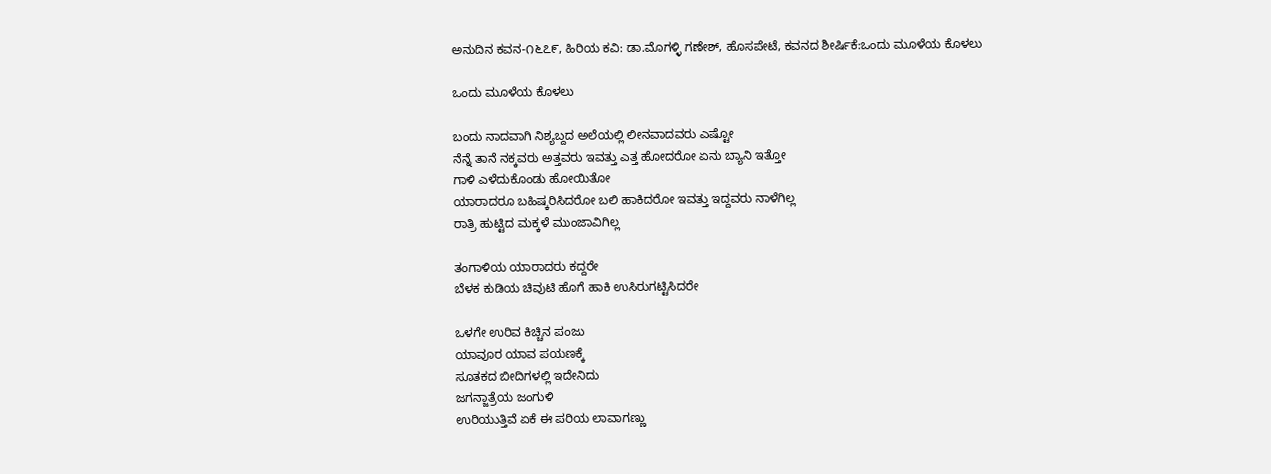ಅನುದಿನ ಕವನ-೧೬೭೯, ಹಿರಿಯ ಕವಿ: ಡಾ.ಮೊಗಳ್ಳಿ‌ ಗಣೇಶ್, ಹೊಸಪೇಟೆ, ಕವನದ ಶೀರ್ಷಿಕೆ:ಒಂದು ಮೂಳೆಯ ಕೊಳಲು

ಒಂದು ಮೂಳೆಯ ಕೊಳಲು

ಬಂದು ನಾದವಾಗಿ ನಿಶ್ಯಬ್ದದ ಅಲೆಯಲ್ಲಿ ಲೀನವಾದವರು ಎಷ್ಟೋ
ನೆನ್ನೆ ತಾನೆ ನಕ್ಕವರು ಅತ್ತವರು ಇವತ್ತು ಎತ್ತ ಹೋದರೋ ಏನು ಬ್ಯಾನಿ ಇತ್ತೋ
ಗಾಳಿ ಎಳೆದುಕೊಂಡು ಹೋಯಿತೋ
ಯಾರಾದರೂ ಬಹಿಷ್ಕರಿಸಿದರೋ ಬಲಿ ಹಾಕಿದರೋ ಇವತ್ತು ಇದ್ದವರು ನಾಳೆಗಿಲ್ಲ
ರಾತ್ರಿ ಹುಟ್ಟಿದ ಮಕ್ಕಳೆ ಮುಂಜಾವಿಗಿಲ್ಲ

ತಂಗಾಳಿಯ ಯಾರಾದರು ಕದ್ದರೇ
ಬೆಳಕ ಕುಡಿಯ ಚಿವುಟಿ ಹೊಗೆ ಹಾಕಿ ಉಸಿರುಗಟ್ಟಿಸಿದರೇ

ಒಳಗೇ ಉರಿವ ಕಿಚ್ಚಿನ ಪಂಜು
ಯಾವೂರ ಯಾವ ಪಯಣಕ್ಕೆ
ಸೂತಕದ ಬೀದಿಗಳಲ್ಲಿ ಇದೇನಿದು
ಜಗನ್ಜಾತ್ರೆಯ ಜಂಗುಳಿ
ಉರಿಯುತ್ತಿವೆ ಏಕೆ ಈ ಪರಿಯ ಲಾವಾಗಣ್ಣು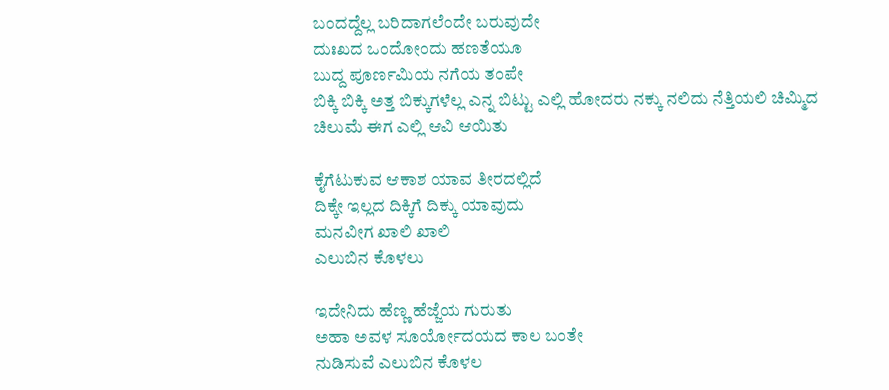ಬಂದದ್ದೆಲ್ಲ ಬರಿದಾಗಲೆಂದೇ ಬರುವುದೇ
ದುಃಖದ ಒಂದೋಂದು ಹಣತೆಯೂ
ಬುದ್ದ ಪೂರ್ಣಮಿಯ ನಗೆಯ ತಂಪೇ
ಬಿಕ್ಕಿ ಬಿಕ್ಕಿ ಅತ್ತ ಬಿಕ್ಕುಗಳೆಲ್ಲ ಎನ್ನ ಬಿಟ್ಟು ಎಲ್ಲಿ ಹೋದರು ನಕ್ಕು ನಲಿದು ನೆತ್ತಿಯಲಿ ಚಿಮ್ಮಿದ ಚಿಲುಮೆ ಈಗ ಎಲ್ಲಿ ಆವಿ ಆಯಿತು

ಕೈಗೆಟುಕುವ ಆಕಾಶ ಯಾವ ತೀರದಲ್ಲಿದೆ
ದಿಕ್ಕೇ ಇಲ್ಲದ ದಿಕ್ಕಿಗೆ ದಿಕ್ಕು ಯಾವುದು
ಮನವೀಗ ಖಾಲಿ ಖಾಲಿ
ಎಲುಬಿನ ಕೊಳಲು

ಇದೇನಿದು ಹೆಣ್ಣ ಹೆಜ್ಜೆಯ ಗುರುತು
ಅಹಾ ಅವಳ ಸೂರ್ಯೋದಯದ ಕಾಲ ಬಂತೇ
ನುಡಿಸುವೆ ಎಲುಬಿನ ಕೊಳಲ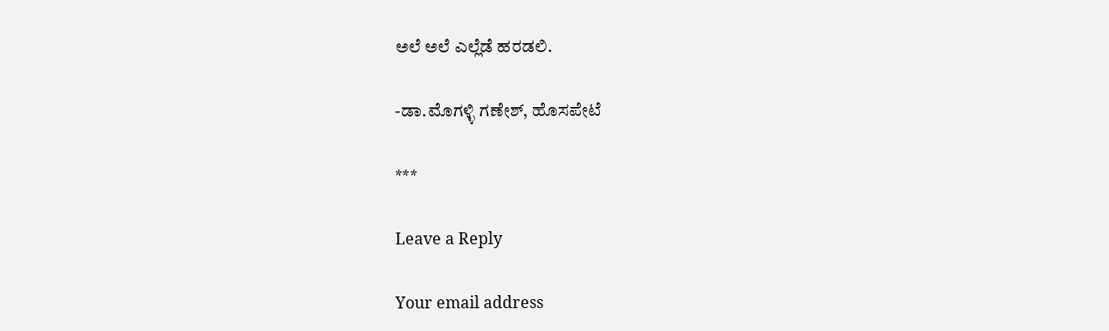ಅಲೆ ಅಲೆ ಎಲ್ಲೆಡೆ ಹರಡಲಿ.

-ಡಾ.ಮೊಗಳ್ಳಿ ಗಣೇಶ್, ಹೊಸಪೇಟೆ

***

Leave a Reply

Your email address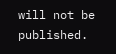will not be published.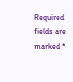Required fields are marked *